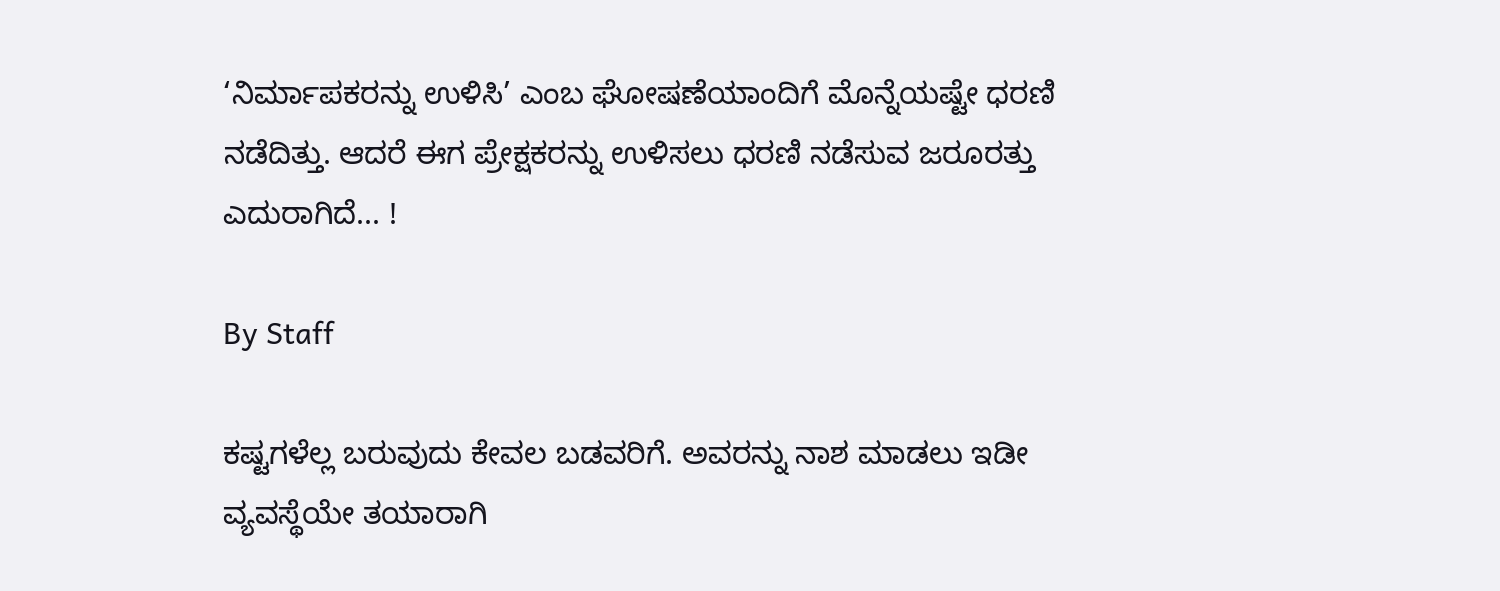‘ನಿರ್ಮಾಪಕರನ್ನು ಉಳಿಸಿ’ ಎಂಬ ಘೋಷಣೆಯಾಂದಿಗೆ ಮೊನ್ನೆಯಷ್ಟೇ ಧರಣಿ ನಡೆದಿತ್ತು. ಆದರೆ ಈಗ ಪ್ರೇಕ್ಷಕರನ್ನು ಉಳಿಸಲು ಧರಣಿ ನಡೆಸುವ ಜರೂರತ್ತು ಎದುರಾಗಿದೆ... !

By Staff

ಕಷ್ಟಗಳೆಲ್ಲ ಬರುವುದು ಕೇವಲ ಬಡವರಿಗೆ. ಅವರನ್ನು ನಾಶ ಮಾಡಲು ಇಡೀ ವ್ಯವಸ್ಥೆಯೇ ತಯಾರಾಗಿ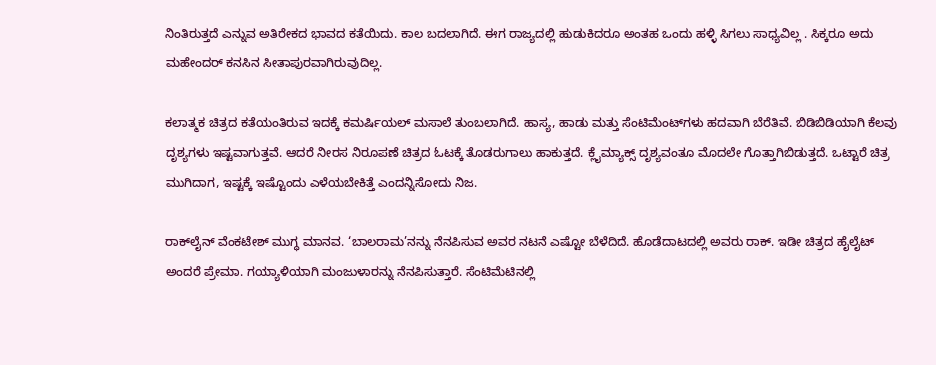ನಿಂತಿರುತ್ತದೆ ಎನ್ನುವ ಅತಿರೇಕದ ಭಾವದ ಕತೆಯಿದು. ಕಾಲ ಬದಲಾಗಿದೆ. ಈಗ ರಾಜ್ಯದಲ್ಲಿ ಹುಡುಕಿದರೂ ಅಂತಹ ಒಂದು ಹಳ್ಳಿ ಸಿಗಲು ಸಾಧ್ಯವಿಲ್ಲ . ಸಿಕ್ಕರೂ ಅದು ಮಹೇಂದರ್‌ ಕನಸಿನ ಸೀತಾಪುರವಾಗಿರುವುದಿಲ್ಲ.

ಕಲಾತ್ಮಕ ಚಿತ್ರದ ಕತೆಯಂತಿರುವ ಇದಕ್ಕೆ ಕಮರ್ಷಿಯಲ್‌ ಮಸಾಲೆ ತುಂಬಲಾಗಿದೆ. ಹಾಸ್ಯ, ಹಾಡು ಮತ್ತು ಸೆಂಟಿಮೆಂಟ್‌ಗಳು ಹದವಾಗಿ ಬೆರೆತಿವೆ. ಬಿಡಿಬಿಡಿಯಾಗಿ ಕೆಲವು ದೃಶ್ಯಗಳು ಇಷ್ಟವಾಗುತ್ತವೆ. ಆದರೆ ನೀರಸ ನಿರೂಪಣೆ ಚಿತ್ರದ ಓಟಕ್ಕೆ ತೊಡರುಗಾಲು ಹಾಕುತ್ತದೆ. ಕ್ಲೈಮ್ಯಾಕ್ಸ್‌ ದೃಶ್ಯವಂತೂ ಮೊದಲೇ ಗೊತ್ತಾಗಿಬಿಡುತ್ತದೆ. ಒಟ್ಟಾರೆ ಚಿತ್ರ ಮುಗಿದಾಗ, ಇಷ್ಟಕ್ಕೆ ಇಷ್ಟೊಂದು ಎಳೆಯಬೇಕಿತ್ತೆ ಎಂದನ್ನಿಸೋದು ನಿಜ.

ರಾಕ್‌ಲೈನ್‌ ವೆಂಕಟೇಶ್‌ ಮುಗ್ಧ ಮಾನವ. ‘ಬಾಲರಾಮ’ನನ್ನು ನೆನಪಿಸುವ ಅವರ ನಟನೆ ಎಷ್ಟೋ ಬೆಳೆದಿದೆ. ಹೊಡೆದಾಟದಲ್ಲಿ ಅವರು ರಾಕ್‌. ಇಡೀ ಚಿತ್ರದ ಹೈಲೈಟ್‌ ಅಂದರೆ ಪ್ರೇಮಾ. ಗಯ್ಯಾಳಿಯಾಗಿ ಮಂಜುಳಾರನ್ನು ನೆನಪಿಸುತ್ತಾರೆ. ಸೆಂಟಿಮೆಟಿನಲ್ಲಿ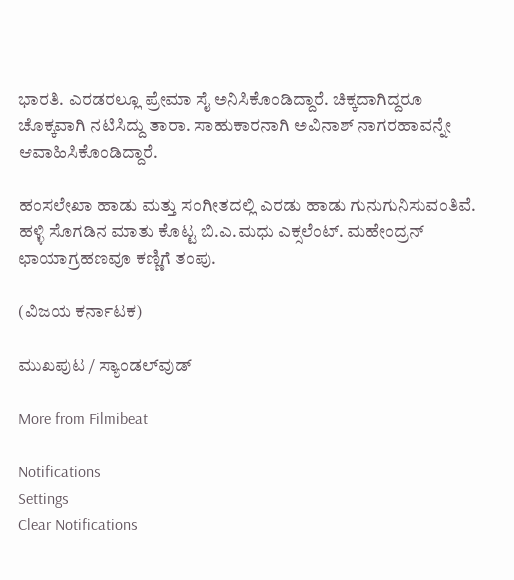ಭಾರತಿ. ಎರಡರಲ್ಲೂ ಪ್ರೇಮಾ ಸೈ ಅನಿಸಿಕೊಂಡಿದ್ದಾರೆ. ಚಿಕ್ಕದಾಗಿದ್ದರೂ ಚೊಕ್ಕವಾಗಿ ನಟಿಸಿದ್ದು ತಾರಾ. ಸಾಹುಕಾರನಾಗಿ ಅವಿನಾಶ್‌ ನಾಗರಹಾವನ್ನೇ ಆವಾಹಿಸಿಕೊಂಡಿದ್ದಾರೆ.

ಹಂಸಲೇಖಾ ಹಾಡು ಮತ್ತು ಸಂಗೀತದಲ್ಲಿ ಎರಡು ಹಾಡು ಗುನುಗುನಿಸುವಂತಿವೆ. ಹಳ್ಳಿ ಸೊಗಡಿನ ಮಾತು ಕೊಟ್ಟ ಬಿ.ಎ.ಮಧು ಎಕ್ಸಲೆಂಟ್‌. ಮಹೇಂದ್ರನ್‌ ಛಾಯಾಗ್ರಹಣವೂ ಕಣ್ಣಿಗೆ ತಂಪು.

(ವಿಜಯ ಕರ್ನಾಟಕ)

ಮುಖಪುಟ / ಸ್ಯಾಂಡಲ್‌ವುಡ್‌

More from Filmibeat

Notifications
Settings
Clear Notifications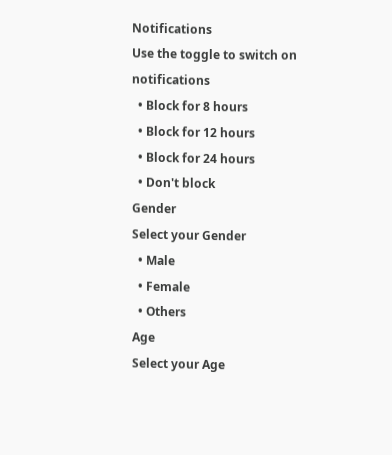Notifications
Use the toggle to switch on notifications
  • Block for 8 hours
  • Block for 12 hours
  • Block for 24 hours
  • Don't block
Gender
Select your Gender
  • Male
  • Female
  • Others
Age
Select your Age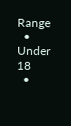Range
  • Under 18
  •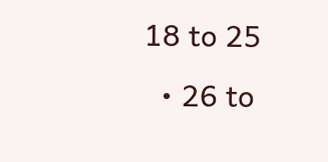18 to 25
  • 26 to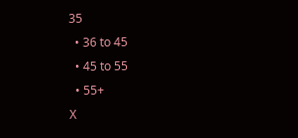35
  • 36 to 45
  • 45 to 55
  • 55+
X